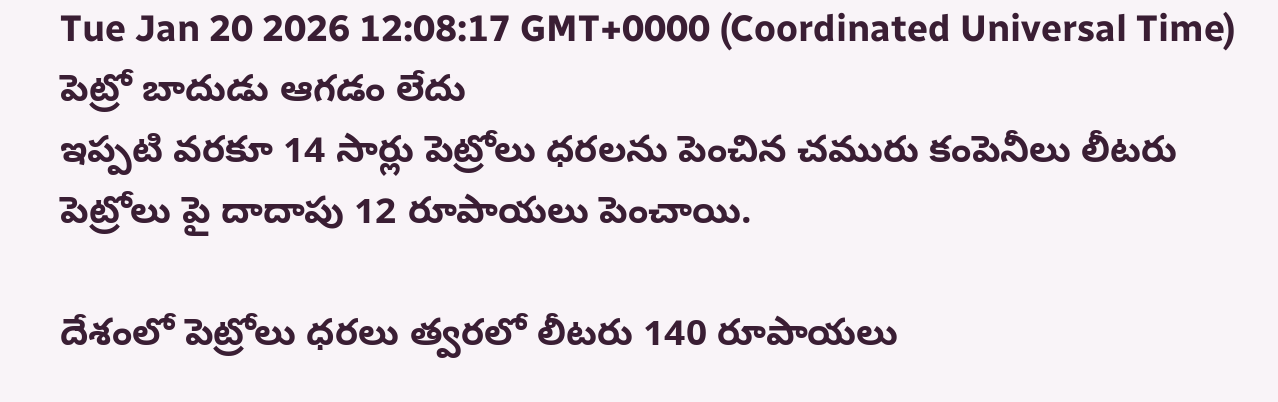Tue Jan 20 2026 12:08:17 GMT+0000 (Coordinated Universal Time)
పెట్రో బాదుడు ఆగడం లేదు
ఇప్పటి వరకూ 14 సార్లు పెట్రోలు ధరలను పెంచిన చమురు కంపెనీలు లీటరు పెట్రోలు పై దాదాపు 12 రూపాయలు పెంచాయి.

దేశంలో పెట్రోలు ధరలు త్వరలో లీటరు 140 రూపాయలు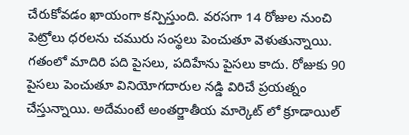చేరుకోవడం ఖాయంగా కన్పిస్తుంది. వరసగా 14 రోజుల నుంచి పెట్రోలు ధరలను చమురు సంస్థలు పెంచుతూ వెళుతున్నాయి. గతంలో మాదిరి పది పైసలు, పదిహేను పైసలు కాదు. రోజుకు 90 పైసలు పెంచుతూ వినియోగదారుల నడ్డి విరిచే ప్రయత్నం చేస్తున్నాయి. అదేమంటే అంతర్జాతీయ మార్కెట్ లో క్రూడాయిల్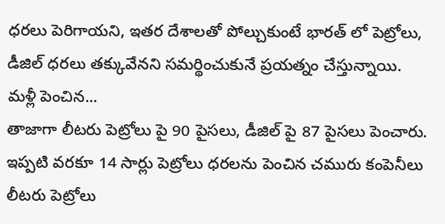ధరలు పెరిగాయని, ఇతర దేశాలతో పోల్చుకుంటే భారత్ లో పెట్రోలు, డీజిల్ ధరలు తక్కువేనని సమర్థించుకునే ప్రయత్నం చేస్తున్నాయి.
మళ్లీ పెంచిన...
తాజాగా లీటరు పెట్రోలు పై 90 పైసలు, డీజిల్ పై 87 పైసలు పెంచారు. ఇప్పటి వరకూ 14 సార్లు పెట్రోలు ధరలను పెంచిన చమురు కంపెనీలు లీటరు పెట్రోలు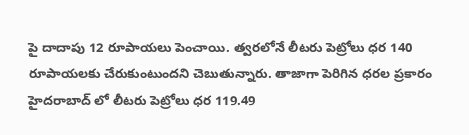పై దాదాపు 12 రూపాయలు పెంచాయి. త్వరలోనే లీటరు పెట్రోలు ధర 140 రూపాయలకు చేరుకుంటుందని చెబుతున్నారు. తాజాగా పెరిగిన ధరల ప్రకారం హైదరాబాద్ లో లీటరు పెట్రోలు ధర 119.49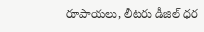రూపాయలు, లీటరు డీజిల్ ధర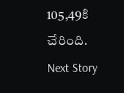105,49కి చేరింది.
Next Story